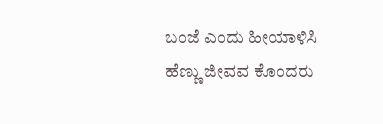ಬಂಜೆ ಎಂದು ಹೀಯಾಳಿಸಿ ಹೆಣ್ಣು ಜೀವವ ಕೊಂದರು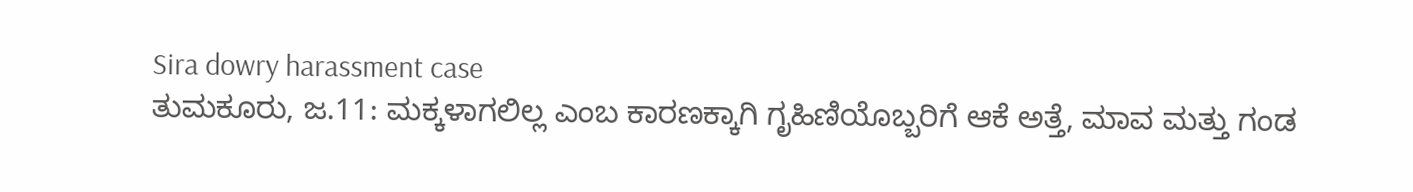Sira dowry harassment case
ತುಮಕೂರು, ಜ.11: ಮಕ್ಕಳಾಗಲಿಲ್ಲ ಎಂಬ ಕಾರಣಕ್ಕಾಗಿ ಗೃಹಿಣಿಯೊಬ್ಬರಿಗೆ ಆಕೆ ಅತ್ತೆ, ಮಾವ ಮತ್ತು ಗಂಡ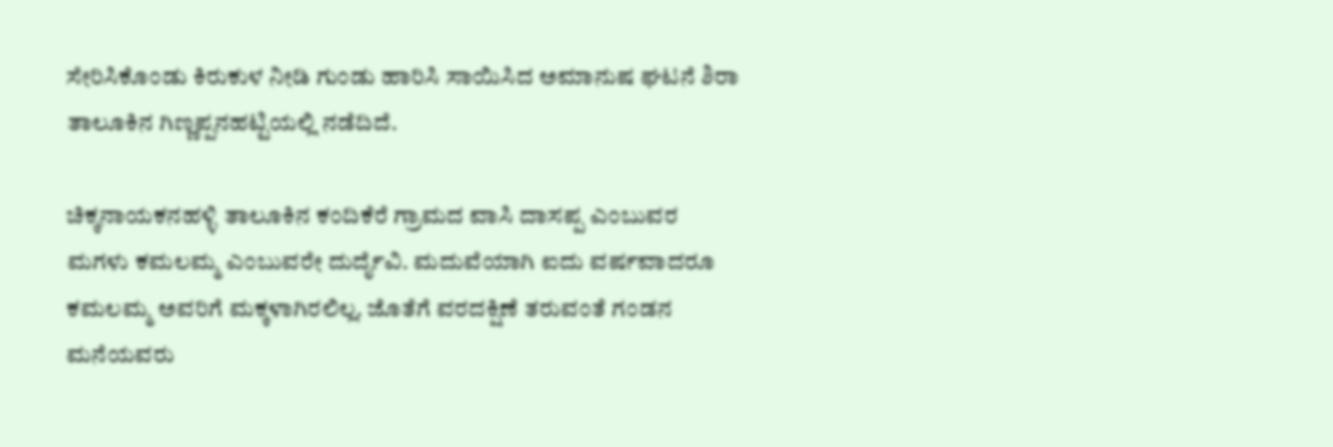ಸೇರಿಸಿಕೊಂಡು ಕಿರುಕುಳ ನೀಡಿ ಗುಂಡು ಹಾರಿಸಿ ಸಾಯಿಸಿದ ಅಮಾನುಷ ಘಟನೆ ಶಿರಾ ತಾಲೂಕಿನ ಗಿಣ್ಣಪ್ಪನಹಟ್ಟಿಯಲ್ಲಿ ನಡೆದಿದೆ.

ಚಿಕ್ಕನಾಯಕನಹಳ್ಳಿ ತಾಲೂಕಿನ ಕಂದಿಕೆರೆ ಗ್ರಾಮದ ವಾಸಿ ದಾಸಪ್ಪ ಎಂಬುವರ ಮಗಳು ಕಮಲಮ್ಮ ಎಂಬುವರೇ ದುರ್ದೈವಿ. ಮದುವೆಯಾಗಿ ಐದು ವರ್ಷವಾದರೂ ಕಮಲಮ್ಮ ಅವರಿಗೆ ಮಕ್ಕಳಾಗಿರಲಿಲ್ಲ. ಜೊತೆಗೆ ವರದಕ್ಷಿಣೆ ತರುವಂತೆ ಗಂಡನ ಮನೆಯವರು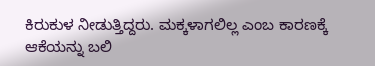ಕಿರುಕುಳ ನೀಡುತ್ತಿದ್ದರು. ಮಕ್ಕಳಾಗಲಿಲ್ಲ ಎಂಬ ಕಾರಣಕ್ಕೆ ಆಕೆಯನ್ನು ಬಲಿ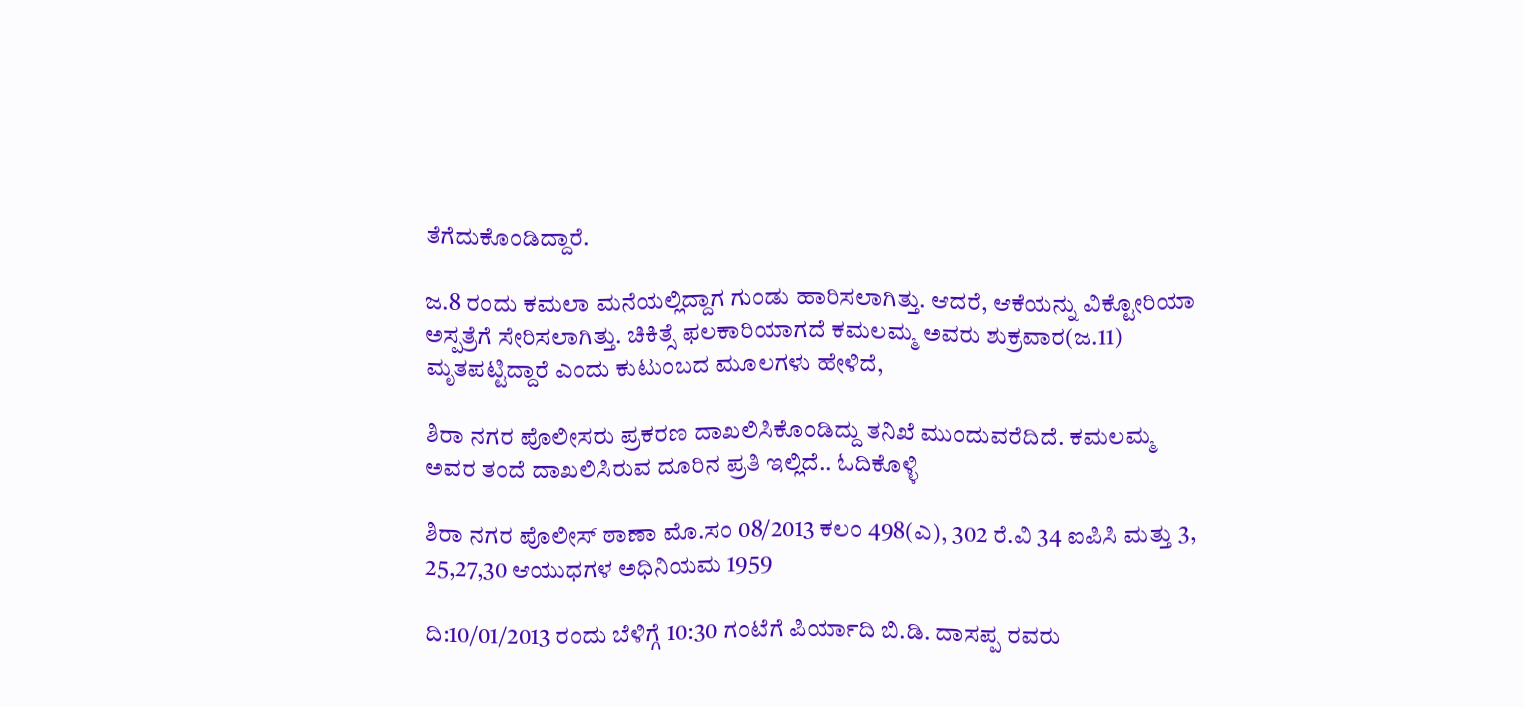ತೆಗೆದುಕೊಂಡಿದ್ದಾರೆ.

ಜ.8 ರಂದು ಕಮಲಾ ಮನೆಯಲ್ಲಿದ್ದಾಗ ಗುಂಡು ಹಾರಿಸಲಾಗಿತ್ತು. ಆದರೆ, ಆಕೆಯನ್ನು ವಿಕ್ಟೋರಿಯಾ ಅಸ್ಪತ್ರೆಗೆ ಸೇರಿಸಲಾಗಿತ್ತು. ಚಿಕಿತ್ಸೆ ಫಲಕಾರಿಯಾಗದೆ ಕಮಲಮ್ಮ ಅವರು ಶುಕ್ರವಾರ(ಜ.11) ಮೃತಪಟ್ಟಿದ್ದಾರೆ ಎಂದು ಕುಟುಂಬದ ಮೂಲಗಳು ಹೇಳಿದೆ,

ಶಿರಾ ನಗರ ಪೊಲೀಸರು ಪ್ರಕರಣ ದಾಖಲಿಸಿಕೊಂಡಿದ್ದು ತನಿಖೆ ಮುಂದುವರೆದಿದೆ. ಕಮಲಮ್ಮ ಅವರ ತಂದೆ ದಾಖಲಿಸಿರುವ ದೂರಿನ ಪ್ರತಿ ಇಲ್ಲಿದೆ.. ಓದಿಕೊಳ್ಳಿ

ಶಿರಾ ನಗರ ಪೊಲೀಸ್ ಠಾಣಾ ಮೊ.ಸಂ 08/2013 ಕಲಂ 498(ಎ), 302 ರೆ.ವಿ 34 ಐಪಿಸಿ ಮತ್ತು 3, 25,27,30 ಆಯುಧಗಳ ಅಧಿನಿಯಮ 1959

ದಿ:10/01/2013 ರಂದು ಬೆಳಿಗ್ಗೆ 10:30 ಗಂಟೆಗೆ ಪಿರ್ಯಾದಿ ಬಿ.ಡಿ. ದಾಸಪ್ಪ ರವರು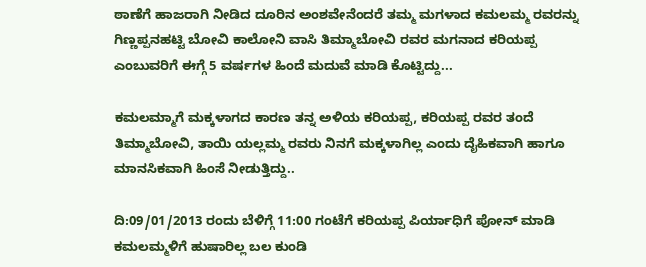ಠಾಣೆಗೆ ಹಾಜರಾಗಿ ನೀಡಿದ ದೂರಿನ ಅಂಶವೇನೆಂದರೆ ತಮ್ಮ ಮಗಳಾದ ಕಮಲಮ್ಮ ರವರನ್ನು ಗಿಣ್ಣಪ್ಪನಹಟ್ಟಿ ಬೋವಿ ಕಾಲೋನಿ ವಾಸಿ ತಿಮ್ಮಾಬೋವಿ ರವರ ಮಗನಾದ ಕರಿಯಪ್ಪ ಎಂಬುವರಿಗೆ ಈಗ್ಗೆ 5 ವರ್ಷಗಳ ಹಿಂದೆ ಮದುವೆ ಮಾಡಿ ಕೊಟ್ಟಿದ್ದು...

ಕಮಲಮ್ಮಾಗೆ ಮಕ್ಕಳಾಗದ ಕಾರಣ ತನ್ನ ಅಳಿಯ ಕರಿಯಪ್ಪ, ಕರಿಯಪ್ಪ ರವರ ತಂದೆ ತಿಮ್ಮಾಬೋವಿ, ತಾಯಿ ಯಲ್ಲಮ್ಮ ರವರು ನಿನಗೆ ಮಕ್ಕಳಾಗಿಲ್ಲ ಎಂದು ದೈಹಿಕವಾಗಿ ಹಾಗೂ ಮಾನಸಿಕವಾಗಿ ಹಿಂಸೆ ನೀಡುತ್ತಿದ್ದು..

ದಿ:09/01/2013 ರಂದು ಬೆಳಿಗ್ಗೆ 11:00 ಗಂಟೆಗೆ ಕರಿಯಪ್ಪ ಪಿರ್ಯಾಧಿಗೆ ಪೋನ್ ಮಾಡಿ ಕಮಲಮ್ಮಳಿಗೆ ಹುಷಾರಿಲ್ಲ ಬಲ ಕುಂಡಿ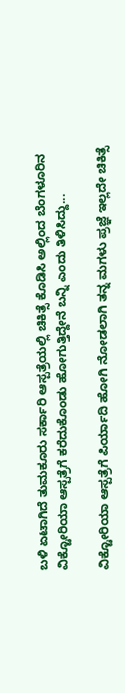ಬಳಿ ಏಟಾಗಿದೆ ತುಮಕೂರು ಸರ್ಕಾರಿ ಆಸ್ಪತ್ರೆಯಲ್ಲಿ ಚಿಕಿತ್ಸೆ ಕೊಡಿಸಿ ಅಲ್ಲಿಂದ ಬೆಂಗಳೂರಿನ ವಿಕ್ಟೋರಿಯಾ ಆಸ್ಪತ್ರೆಗೆ ಕರೆದುಕೊಂಡು ಹೋಗುತ್ತಿದ್ದೇನೆ ಬನ್ನಿ ಎಂದು ತಿಳಿಸಿದ್ದು...

ವಿಕ್ಟೋರಿಯಾ ಆಸ್ಪತ್ರೆಗೆ ಪಿರ್ಯಾದಿ ಹೋಗಿ ನೋಡಲಾಗಿ ತನ್ನ ಮಗಳು ಪ್ರಜ್ಞೆ ಇಲ್ಲದೇ ಚಿಕಿತ್ಸೆ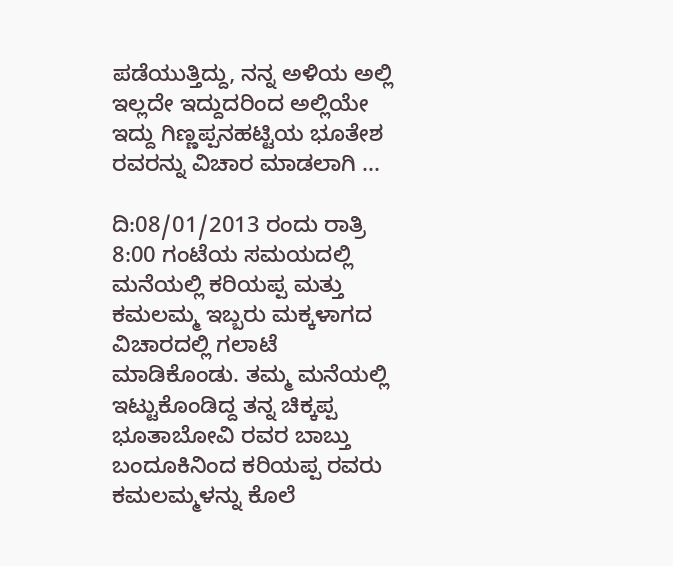ಪಡೆಯುತ್ತಿದ್ದು, ನನ್ನ ಅಳಿಯ ಅಲ್ಲಿ ಇಲ್ಲದೇ ಇದ್ದುದರಿಂದ ಅಲ್ಲಿಯೇ ಇದ್ದು ಗಿಣ್ಣಪ್ಪನಹಟ್ಟಿಯ ಭೂತೇಶ ರವರನ್ನು ವಿಚಾರ ಮಾಡಲಾಗಿ ...

ದಿ:08/01/2013 ರಂದು ರಾತ್ರಿ 8:00 ಗಂಟೆಯ ಸಮಯದಲ್ಲಿ ಮನೆಯಲ್ಲಿ ಕರಿಯಪ್ಪ ಮತ್ತು ಕಮಲಮ್ಮ ಇಬ್ಬರು ಮಕ್ಕಳಾಗದ ವಿಚಾರದಲ್ಲಿ ಗಲಾಟೆ ಮಾಡಿಕೊಂಡು. ತಮ್ಮ ಮನೆಯಲ್ಲಿ ಇಟ್ಟುಕೊಂಡಿದ್ದ ತನ್ನ ಚಿಕ್ಕಪ್ಪ ಭೂತಾಬೋವಿ ರವರ ಬಾಬ್ತು ಬಂದೂಕಿನಿಂದ ಕರಿಯಪ್ಪ ರವರು ಕಮಲಮ್ಮಳನ್ನು ಕೊಲೆ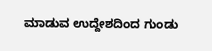ಮಾಡುವ ಉದ್ದೇಶದಿಂದ ಗುಂಡು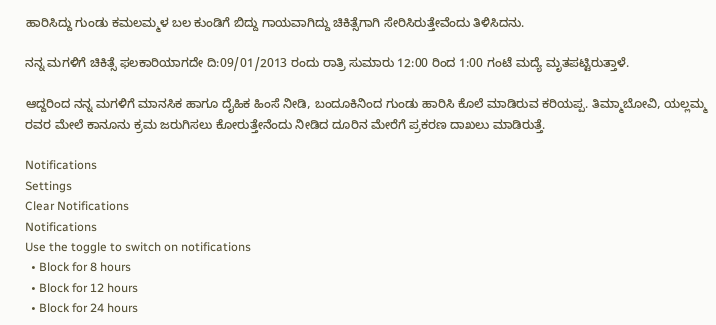ಹಾರಿಸಿದ್ದು ಗುಂಡು ಕಮಲಮ್ಮಳ ಬಲ ಕುಂಡಿಗೆ ಬಿದ್ದು ಗಾಯವಾಗಿದ್ದು ಚಿಕಿತ್ಸೆಗಾಗಿ ಸೇರಿಸಿರುತ್ತೇವೆಂದು ತಿಳಿಸಿದನು.

ನನ್ನ ಮಗಳಿಗೆ ಚಿಕಿತ್ಸೆ ಫಲಕಾರಿಯಾಗದೇ ದಿ:09/01/2013 ರಂದು ರಾತ್ರಿ ಸುಮಾರು 12:00 ರಿಂದ 1:00 ಗಂಟೆ ಮದ್ಯೆ ಮೃತಪಟ್ಟಿರುತ್ತಾಳೆ.

ಆದ್ದರಿಂದ ನನ್ನ ಮಗಳಿಗೆ ಮಾನಸಿಕ ಹಾಗೂ ದೈಹಿಕ ಹಿಂಸೆ ನೀಡಿ, ಬಂದೂಕಿನಿಂದ ಗುಂಡು ಹಾರಿಸಿ ಕೊಲೆ ಮಾಡಿರುವ ಕರಿಯಪ್ಪ. ತಿಮ್ಮಾಬೋವಿ, ಯಲ್ಲಮ್ಮ ರವರ ಮೇಲೆ ಕಾನೂನು ಕ್ರಮ ಜರುಗಿಸಲು ಕೋರುತ್ತೇನೆಂದು ನೀಡಿದ ದೂರಿನ ಮೇರೆಗೆ ಪ್ರಕರಣ ದಾಖಲು ಮಾಡಿರುತ್ತೆ.

Notifications
Settings
Clear Notifications
Notifications
Use the toggle to switch on notifications
  • Block for 8 hours
  • Block for 12 hours
  • Block for 24 hours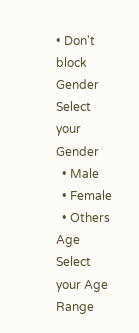• Don't block
Gender
Select your Gender
  • Male
  • Female
  • Others
Age
Select your Age Range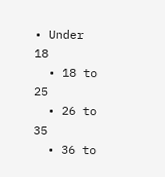• Under 18
  • 18 to 25
  • 26 to 35
  • 36 to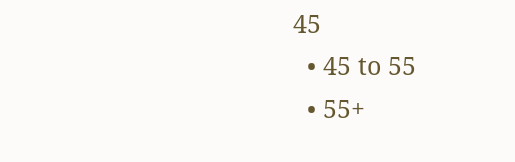45
  • 45 to 55
  • 55+